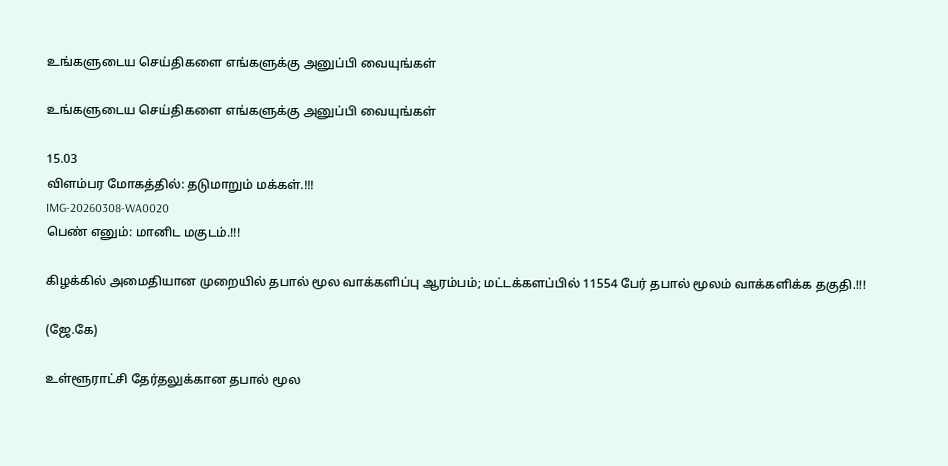உங்களுடைய செய்திகளை எங்களுக்கு அனுப்பி வையுங்கள்

உங்களுடைய செய்திகளை எங்களுக்கு அனுப்பி வையுங்கள்

15.03
விளம்பர மோகத்தில்: தடுமாறும் மக்கள்.!!!
IMG-20260308-WA0020
பெண் எனும்: மானிட மகுடம்.!!!

கிழக்கில் அமைதியான முறையில் தபால் மூல வாக்களிப்பு ஆரம்பம்; மட்டக்களப்பில் 11554 பேர் தபால் மூலம் வாக்களிக்க தகுதி.!!!

(ஜே.கே)

உள்ளூராட்சி தேர்தலுக்கான தபால் மூல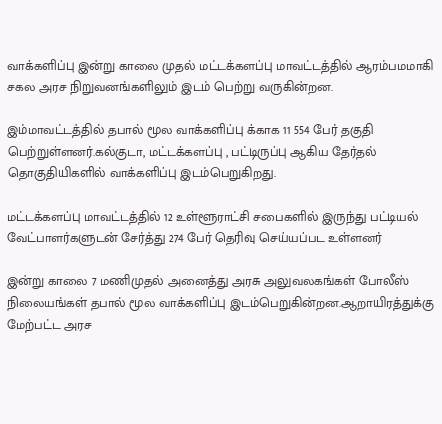வாக்களிப்பு இன்று காலை முதல் மட்டக்களப்பு மாவட்டத்தில் ஆரம்பமமாகி சகல அரச நிறுவனங்களிலும் இடம் பெற்று வருகின்றன.

இம்மாவட்டத்தில் தபால் மூல வாக்களிப்பு க்காக 11 554 பேர் தகுதி பெற்றுள்ளனர்.கல்குடா, மட்டக்களப்பு , பட்டிருப்பு ஆகிய தேர்தல் தொகுதியிகளில் வாக்களிப்பு இடம்பெறுகிறது.

மட்டக்களப்பு மாவட்டத்தில் 12 உள்ளூராட்சி சபைகளில் இருந்து பட்டியல் வேட்பாளர்களுடன் சேர்த்து 274 பேர் தெரிவு செய்யப்பட உள்ளனர்

இன்று காலை 7 மணிமுதல் அனைத்து அரசு அலுவலகங்கள் போலீஸ் நிலையங்கள் தபால் மூல வாக்களிப்பு இடம்பெறுகின்றன.ஆறாயிரத்துக்கு மேற்பட்ட அரச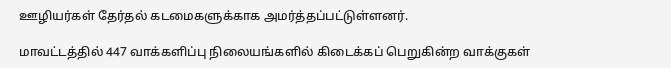ஊழியர்கள் தேர்தல் கடமைகளுக்காக அமர்த்தப்பட்டுள்ளனர்.

மாவட்டத்தில் 447 வாக்களிப்பு நிலையங்களில் கிடைக்கப் பெறுகின்ற வாக்குகள்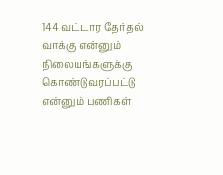144 வட்டார தேர்தல் வாக்கு என்னும் நிலையங்களுக்கு கொண்டுவரப்பட்டு என்னும் பணிகள்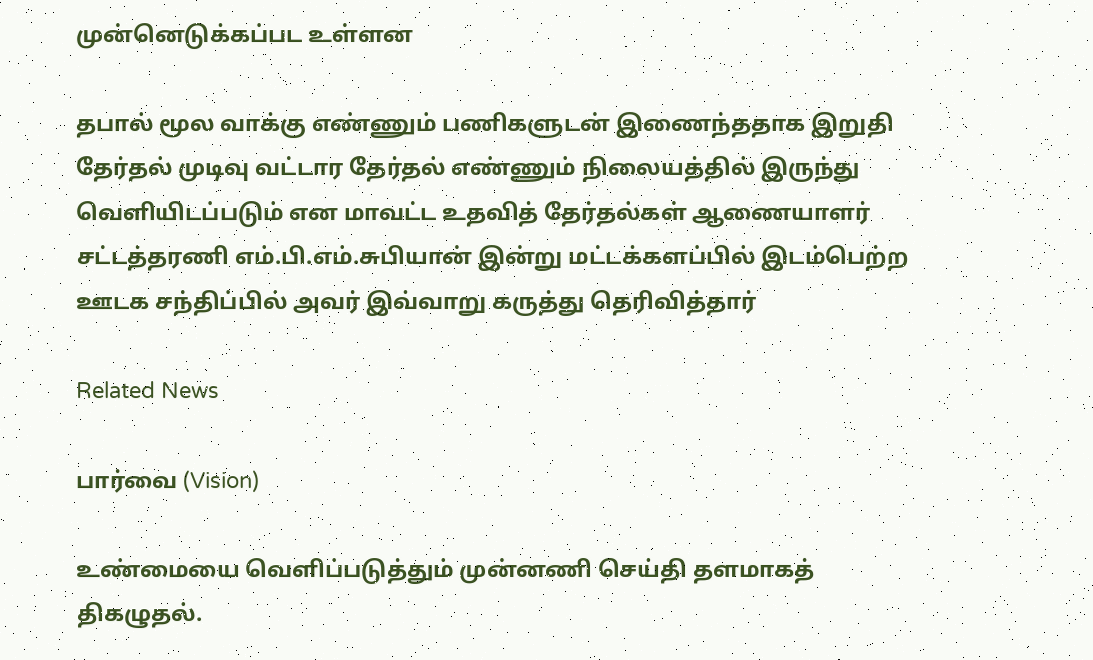முன்னெடுக்கப்பட உள்ளன

தபால் மூல வாக்கு எண்ணும் பணிகளுடன் இணைந்ததாக இறுதி தேர்தல் முடிவு வட்டார தேர்தல் எண்ணும் நிலையத்தில் இருந்து வெளியிடப்படும் என மாவட்ட உதவித் தேர்தல்கள் ஆணையாளர் சட்டத்தரணி எம்.பி.எம்.சுபியான் இன்று மட்டக்களப்பில் இடம்பெற்ற ஊடக சந்திப்பில் அவர் இவ்வாறு கருத்து தெரிவித்தார்

Related News

பார்வை (Vision)

உண்மையை வெளிப்படுத்தும் முன்னணி செய்தி தளமாகத் திகழுதல்.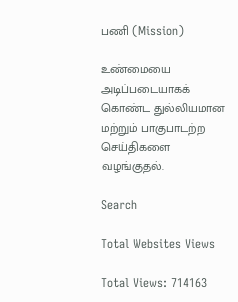பணி (Mission)

உண்மையை அடிப்படையாகக் கொண்ட துல்லியமான மற்றும் பாகுபாடற்ற செய்திகளை வழங்குதல்.

Search

Total Websites Views

Total Views: 714163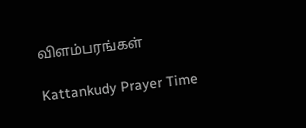விளம்பரங்கள்

Kattankudy Prayer Time